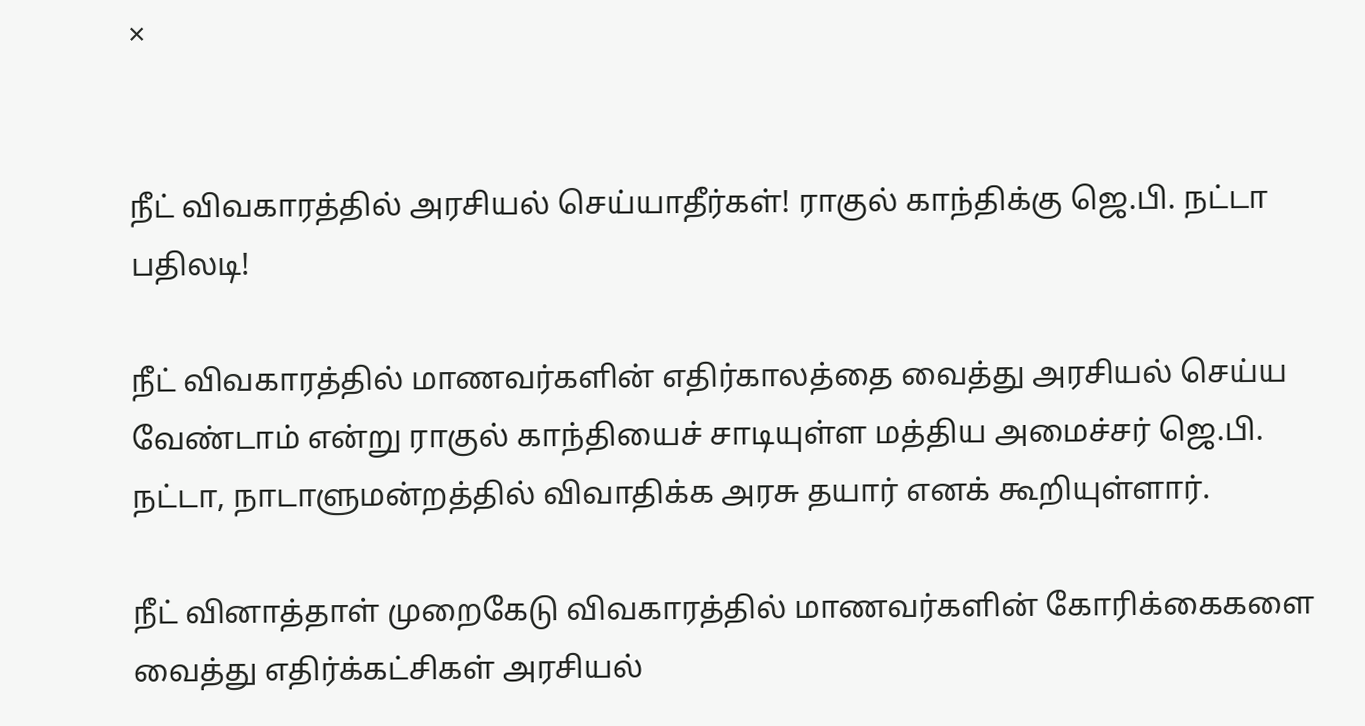×


நீட் விவகாரத்தில் அரசியல் செய்யாதீர்கள்! ராகுல் காந்திக்கு ஜெ.பி. நட்டா பதிலடி!

நீட் விவகாரத்தில் மாணவர்களின் எதிர்காலத்தை வைத்து அரசியல் செய்ய வேண்டாம் என்று ராகுல் காந்தியைச் சாடியுள்ள மத்திய அமைச்சர் ஜெ.பி. நட்டா, நாடாளுமன்றத்தில் விவாதிக்க அரசு தயார் எனக் கூறியுள்ளார்.

நீட் வினாத்தாள் முறைகேடு விவகாரத்தில் மாணவர்களின் கோரிக்கைகளை வைத்து எதிர்க்கட்சிகள் அரசியல்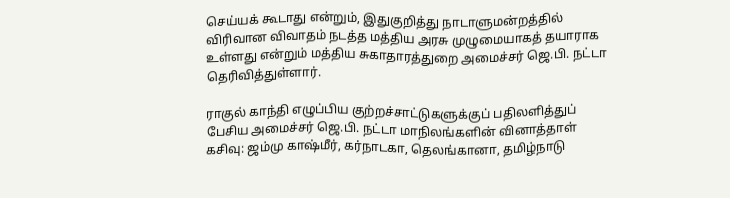செய்யக் கூடாது என்றும், இதுகுறித்து நாடாளுமன்றத்தில் விரிவான விவாதம் நடத்த மத்திய அரசு முழுமையாகத் தயாராக உள்ளது என்றும் மத்திய சுகாதாரத்துறை அமைச்சர் ஜெ.பி. நட்டா தெரிவித்துள்ளார்.

ராகுல் காந்தி எழுப்பிய குற்றச்சாட்டுகளுக்குப் பதிலளித்துப் பேசிய அமைச்சர் ஜெ.பி. நட்டா மாநிலங்களின் வினாத்தாள் கசிவு: ஜம்மு காஷ்மீர், கர்நாடகா, தெலங்கானா, தமிழ்நாடு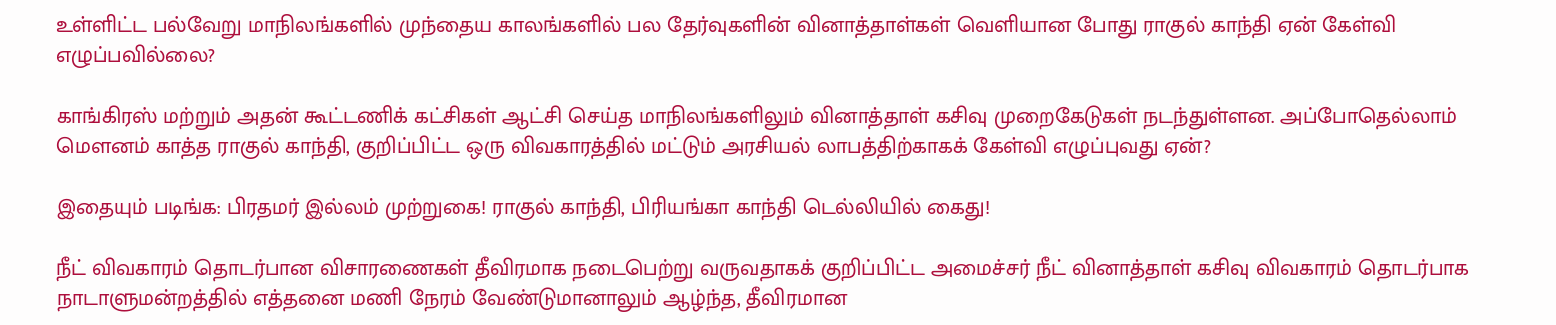உள்ளிட்ட பல்வேறு மாநிலங்களில் முந்தைய காலங்களில் பல தேர்வுகளின் வினாத்தாள்கள் வெளியான போது ராகுல் காந்தி ஏன் கேள்வி எழுப்பவில்லை?

காங்கிரஸ் மற்றும் அதன் கூட்டணிக் கட்சிகள் ஆட்சி செய்த மாநிலங்களிலும் வினாத்தாள் கசிவு முறைகேடுகள் நடந்துள்ளன. அப்போதெல்லாம் மௌனம் காத்த ராகுல் காந்தி, குறிப்பிட்ட ஒரு விவகாரத்தில் மட்டும் அரசியல் லாபத்திற்காகக் கேள்வி எழுப்புவது ஏன்?

இதையும் படிங்க: பிரதமர் இல்லம் முற்றுகை! ராகுல் காந்தி, பிரியங்கா காந்தி டெல்லியில் கைது!

நீட் விவகாரம் தொடர்பான விசாரணைகள் தீவிரமாக நடைபெற்று வருவதாகக் குறிப்பிட்ட அமைச்சர் நீட் வினாத்தாள் கசிவு விவகாரம் தொடர்பாக நாடாளுமன்றத்தில் எத்தனை மணி நேரம் வேண்டுமானாலும் ஆழ்ந்த, தீவிரமான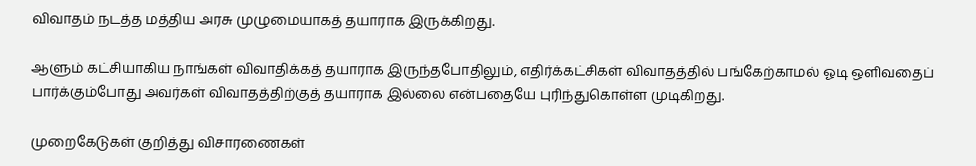விவாதம் நடத்த மத்திய அரசு முழுமையாகத் தயாராக இருக்கிறது.

ஆளும் கட்சியாகிய நாங்கள் விவாதிக்கத் தயாராக இருந்தபோதிலும், எதிர்க்கட்சிகள் விவாதத்தில் பங்கேற்காமல் ஓடி ஒளிவதைப் பார்க்கும்போது அவர்கள் விவாதத்திற்குத் தயாராக இல்லை என்பதையே புரிந்துகொள்ள முடிகிறது.

முறைகேடுகள் குறித்து விசாரணைகள்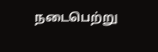நடைபெற்று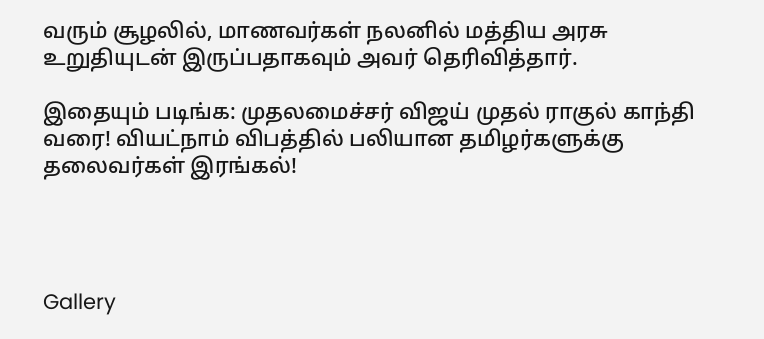வரும் சூழலில், மாணவர்கள் நலனில் மத்திய அரசு உறுதியுடன் இருப்பதாகவும் அவர் தெரிவித்தார்.

இதையும் படிங்க: முதலமைச்சர் விஜய் முதல் ராகுல் காந்தி வரை! வியட்நாம் விபத்தில் பலியான தமிழர்களுக்கு தலைவர்கள் இரங்கல்!




Gallery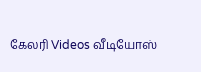கேலரி Videos வீடியோஸ்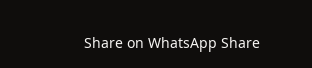Share on WhatsApp Share